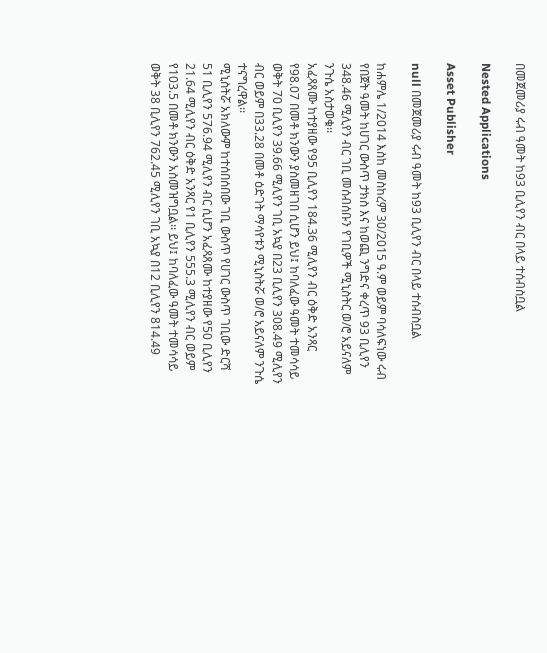በመጀመሪያ ሩብ ዓመት ከ93 ቢሊየን ብር በላይ ተሰብስቧል

Nested Applications

Asset Publisher

null በመጀመሪያ ሩብ ዓመት ከ93 ቢሊየን ብር በላይ ተሰብስቧል

ከሐምሌ 1/2014 እስከ መስከረም 30/2015 ዓ.ም ወይም ባሳለፍነው ሩብ የበጀት ዓመት ከሀገር ውስጥ ታክስ እና ከወጪ ንግድና ቀረጥ 93 ቢሊየን 348.46 ሚሊየን ብር ገቢ መሰብሰቡን የገቢዎች ሚኒስትር ወ/ሮ አይናለም ንጉሴ አስታወቁ፡፡
አፈጻጸሙ ከተያዘው የ95 ቢሊየን 184.36 ሚሊየን ብር ዕቅድ አንጻር የ98.07 በመቶ ክንውን ያስመዘገበ ሲሆን ይህ፤ ከባለፈው ዓመት ተመሳሳይ ወቅት 70 ቢሊየን 39.66 ሚሊየን ገቢ አኳያ በ23 ቢሊየን 308.49 ሚሊየን ብር ወይም በ33.28 በመቶ ዕድገት ማሳየቱን ሚኒስትሯ ወ/ሮ አይናለም ንጉሴ ተናግረዋል፡፡
ሚኒስትሯ አክለውም ከተሰበሰበው ገቢ ውስጥ የሀገር ውስጥ ገቢው ድርሻ 51 ቢሊየን 576.94 ሚሊየን ብር ሲሆን አፈጻጸሙ ከተያዘው የ50 ቢሊየን 21.64 ሚሊየን ብር ዕቅድ አንጻር የ1 ቢሊየን 555.3 ሚሊየን ብር ወይም የ103.5 በመቶ ክንውን አስመዝግቧል፡፡ ይህ፤ ከባለፈው ዓመት ተመሳሳይ ወቅት 38 ቢሊየን 762.45 ሚሊየን ገቢ አኳያ በ12 ቢሊየን 814.49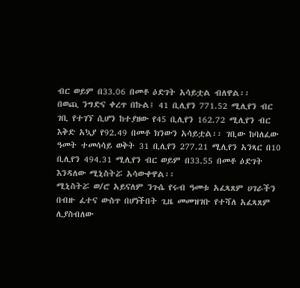ብር ወይም በ33.06 በመቶ ዕድገት አሳይቷል ብለዋል፡፡
በወጪ ንግድና ቀረጥ በኩል፤ 41 ቢሊየን 771.52 ሚሊየን ብር ገቢ የተገኘ ሲሆን ከተያዘው የ45 ቢሊየን 162.72 ሚሊየን ብር እቅድ አኳያ የ92.49 በመቶ ክንውን አሳይቷል፡፡ ገቢው ከባለፈው ዓመት ተመሳሳይ ወቅት 31 ቢሊየን 277.21 ሚሊየን አንጻር በ10 ቢሊየን 494.31 ሚሊየን ብር ወይም በ33.55 በመቶ ዕድገት እንዳለው ሚኒስትሯ አሳውቀዋል፡፡
ሚኒስትሯ ወ/ሮ አይናለም ንጉሴ የሩብ ዓመቱ አፈጻጸም ሀገራችን በብዙ ፈተና ውስጥ በሆነችበት ጊዜ መመዝገቡ የተሻለ አፈጻጸም ሊያስብለው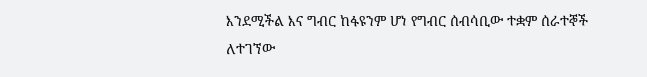እንደሚችል እና ግብር ከፋዩንም ሆነ የግብር ሰብሳቢው ተቋም ሰራተኞች ለተገኘው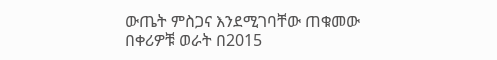ውጤት ምስጋና እንደሚገባቸው ጠቁመው በቀሪዎቹ ወራት በ2015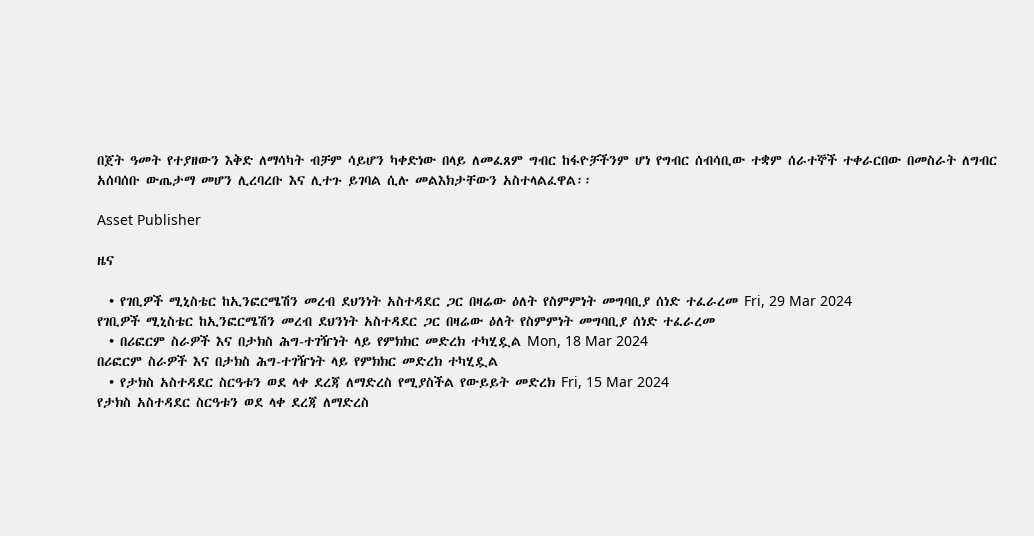በጀት ዓመት የተያዘውን እቅድ ለማሳካት ብቻም ሳይሆን ካቀድነው በላይ ለመፈጸም ግብር ከፋዮቻችንም ሆነ የግብር ሰብሳቢው ተቋም ሰራተኞች ተቀራርበው በመስራት ለግብር አሰባሰቡ ውጤታማ መሆን ሊረባረቡ እና ሊተጉ ይገባል ሲሉ መልእክታቸውን አስተላልፈዋል፡፡

Asset Publisher

ዜና

  • የገቢዎች ሚኒስቴር ከኢንፎርሜሽን መረብ ደህንነት አስተዳደር ጋር በዛሬው ዕለት የስምምነት መግባቢያ ሰነድ ተፈራረመ Fri, 29 Mar 2024
የገቢዎች ሚኒስቴር ከኢንፎርሜሽን መረብ ደህንነት አስተዳደር ጋር በዛሬው ዕለት የስምምነት መግባቢያ ሰነድ ተፈራረመ
  • በሪፎርም ስራዎች እና በታክስ ሕግ-ተገዥነት ላይ የምክክር መድረክ ተካሂዷል Mon, 18 Mar 2024
በሪፎርም ስራዎች እና በታክስ ሕግ-ተገዥነት ላይ የምክክር መድረክ ተካሂዷል
  • የታክስ አስተዳደር ስርዓቱን ወደ ላቀ ደረጃ ለማድረስ የሚያስችል የውይይት መድረክ Fri, 15 Mar 2024
የታክስ አስተዳደር ስርዓቱን ወደ ላቀ ደረጃ ለማድረስ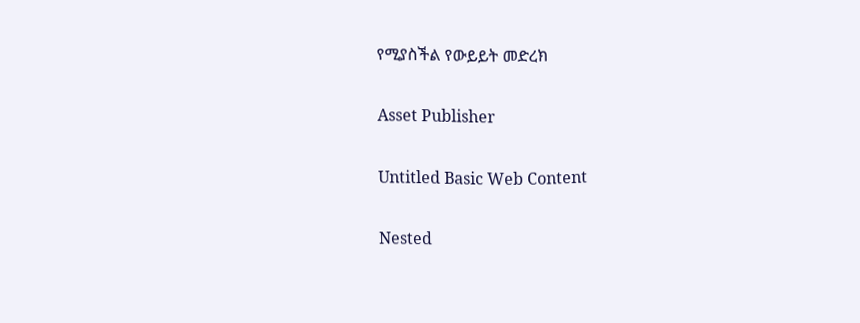የሚያስችል የውይይት መድረክ

Asset Publisher

Untitled Basic Web Content

Nested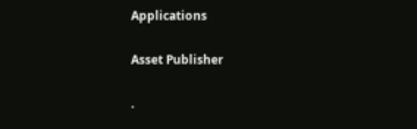Applications

Asset Publisher

.